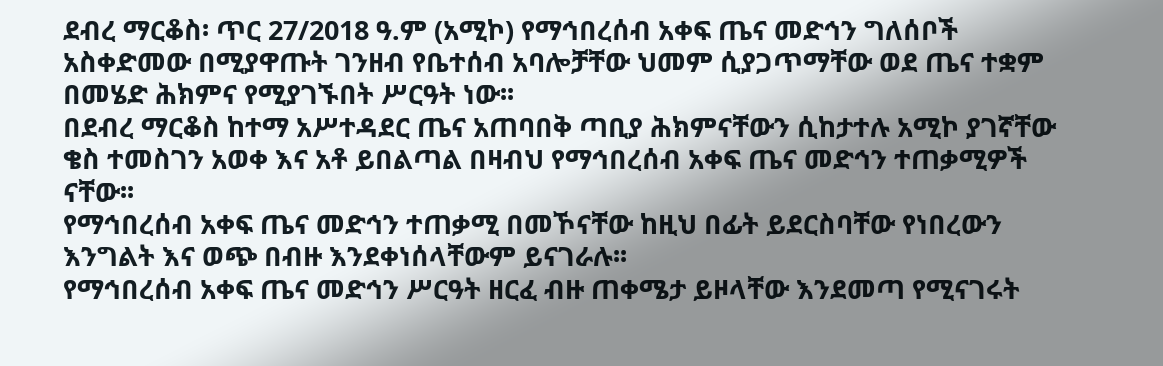ደብረ ማርቆስ፡ ጥር 27/2018 ዓ.ም (አሚኮ) የማኅበረሰብ አቀፍ ጤና መድኅን ግለሰቦች አስቀድመው በሚያዋጡት ገንዘብ የቤተሰብ አባሎቻቸው ህመም ሲያጋጥማቸው ወደ ጤና ተቋም በመሄድ ሕክምና የሚያገኙበት ሥርዓት ነው፡፡
በደብረ ማርቆስ ከተማ አሥተዳደር ጤና አጠባበቅ ጣቢያ ሕክምናቸውን ሲከታተሉ አሚኮ ያገኛቸው ቄስ ተመስገን አወቀ እና አቶ ይበልጣል በዛብህ የማኅበረሰብ አቀፍ ጤና መድኅን ተጠቃሚዎች ናቸው፡፡
የማኅበረሰብ አቀፍ ጤና መድኅን ተጠቃሚ በመኾናቸው ከዚህ በፊት ይደርስባቸው የነበረውን እንግልት እና ወጭ በብዙ እንደቀነሰላቸውም ይናገራሉ፡፡
የማኅበረሰብ አቀፍ ጤና መድኅን ሥርዓት ዘርፈ ብዙ ጠቀሜታ ይዞላቸው እንደመጣ የሚናገሩት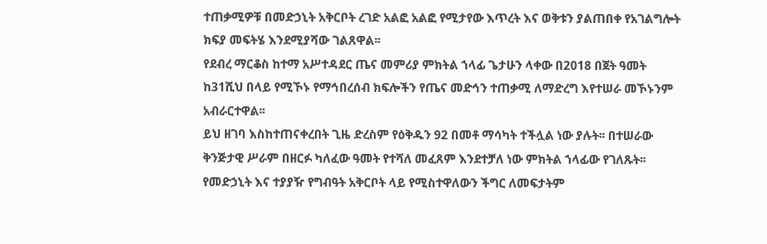ተጠቃሚዎቹ በመድኃኒት አቅርቦት ረገድ አልፎ አልፎ የሚታየው እጥረት እና ወቅቱን ያልጠበቀ የአገልግሎት ክፍያ መፍትሄ እንደሚያሻው ገልጸዋል፡፡
የደብረ ማርቆስ ከተማ አሥተዳደር ጤና መምሪያ ምክትል ኀላፊ ጌታሁን ላቀው በ2018 በጀት ዓመት ከ31ሺህ በላይ የሚኾኑ የማኅበረሰብ ክፍሎችን የጤና መድኅን ተጠቃሚ ለማድረግ እየተሠራ መኾኑንም አብራርተዋል፡፡
ይህ ዘገባ እስከተጠናቀረበት ጊዜ ድረስም የዕቅዱን 92 በመቶ ማሳካት ተችሏል ነው ያሉት፡፡ በተሠራው ቅንጅታዊ ሥራም በዘርፉ ካለፈው ዓመት የተሻለ መፈጸም እንደተቻለ ነው ምክትል ኀላፊው የገለጹት፡፡
የመድኃኒት እና ተያያዥ የግብዓት አቅርቦት ላይ የሚስተዋለውን ችግር ለመፍታትም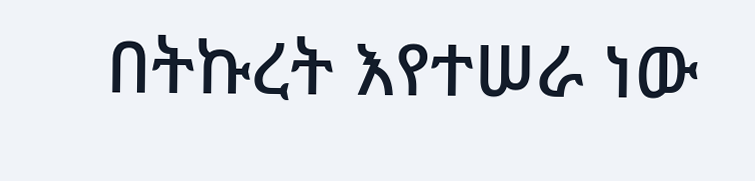በትኩረት እየተሠራ ነው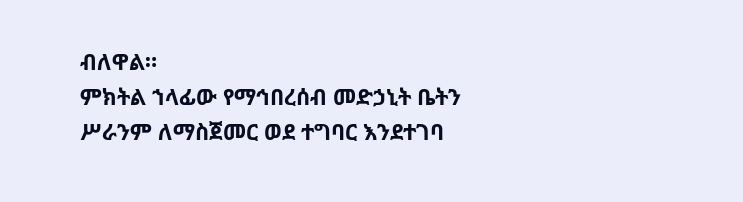ብለዋል።
ምክትል ኀላፊው የማኅበረሰብ መድኃኒት ቤትን ሥራንም ለማስጀመር ወደ ተግባር እንደተገባ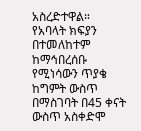አስረድተዋል።
የአባላት ክፍያን በተመለከተም ከማኅበረሰቡ የሚነሳውን ጥያቄ ከግምት ውስጥ በማስገባት በ45 ቀናት ውስጥ አስቀድሞ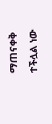ማጠናቀቅ ተችሏል ነው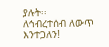ያሉት፡፡
ለኅብረተሰብ ለውጥ እንተጋለን!